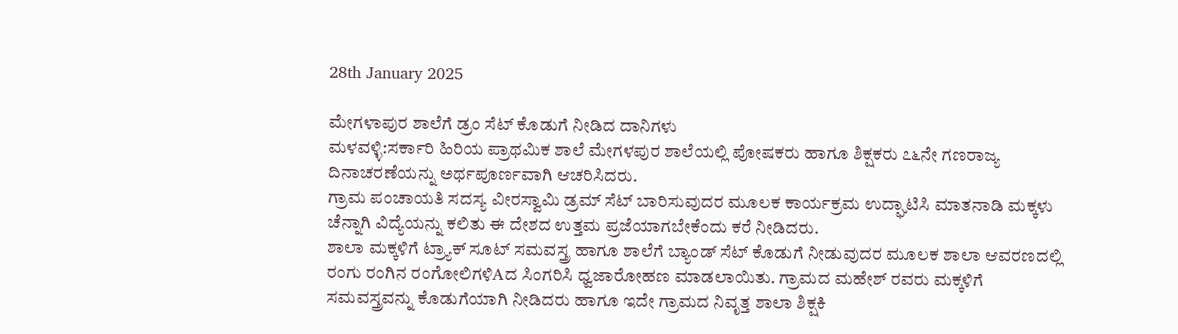28th January 2025

ಮೇಗಳಾಪುರ ಶಾಲೆಗೆ ಡ್ರಂ ಸೆಟ್ ಕೊಡುಗೆ ನೀಡಿದ ದಾನಿಗಳು
ಮಳವಳ್ಳಿ:ಸರ್ಕಾರಿ ಹಿರಿಯ ಪ್ರಾಥಮಿಕ ಶಾಲೆ ಮೇಗಳಪುರ ಶಾಲೆಯಲ್ಲಿ ಪೋಷಕರು ಹಾಗೂ ಶಿಕ್ಷಕರು ೭೬ನೇ ಗಣರಾಜ್ಯ ದಿನಾಚರಣೆಯನ್ನು ಅರ್ಥಪೂರ್ಣವಾಗಿ ಆಚರಿಸಿದರು.
ಗ್ರಾಮ ಪಂಚಾಯತಿ ಸದಸ್ಯ ವೀರಸ್ವಾಮಿ ಡ್ರಮ್ ಸೆಟ್ ಬಾರಿಸುವುದರ ಮೂಲಕ ಕಾರ್ಯಕ್ರಮ ಉದ್ಘಾಟಿಸಿ ಮಾತನಾಡಿ ಮಕ್ಕಳು ಚೆನ್ನಾಗಿ ವಿದ್ಯೆಯನ್ನು ಕಲಿತು ಈ ದೇಶದ ಉತ್ತಮ ಪ್ರಜೆಯಾಗಬೇಕೆಂದು ಕರೆ ನೀಡಿದರು.
ಶಾಲಾ ಮಕ್ಕಳಿಗೆ ಟ್ರ್ಯಾಕ್ ಸೂಟ್ ಸಮವಸ್ತ್ರ ಹಾಗೂ ಶಾಲೆಗೆ ಬ್ಯಾಂಡ್ ಸೆಟ್ ಕೊಡುಗೆ ನೀಡುವುದರ ಮೂಲಕ ಶಾಲಾ ಆವರಣದಲ್ಲಿ ರಂಗು ರಂಗಿನ ರಂಗೋಲಿಗಳಿAದ ಸಿಂಗರಿಸಿ ಧ್ವಜಾರೋಹಣ ಮಾಡಲಾಯಿತು. ಗ್ರಾಮದ ಮಹೇಶ್ ರವರು ಮಕ್ಕಳಿಗೆ ಸಮವಸ್ತ್ರವನ್ನು ಕೊಡುಗೆಯಾಗಿ ನೀಡಿದರು ಹಾಗೂ ಇದೇ ಗ್ರಾಮದ ನಿವೃತ್ತ ಶಾಲಾ ಶಿಕ್ಷಕಿ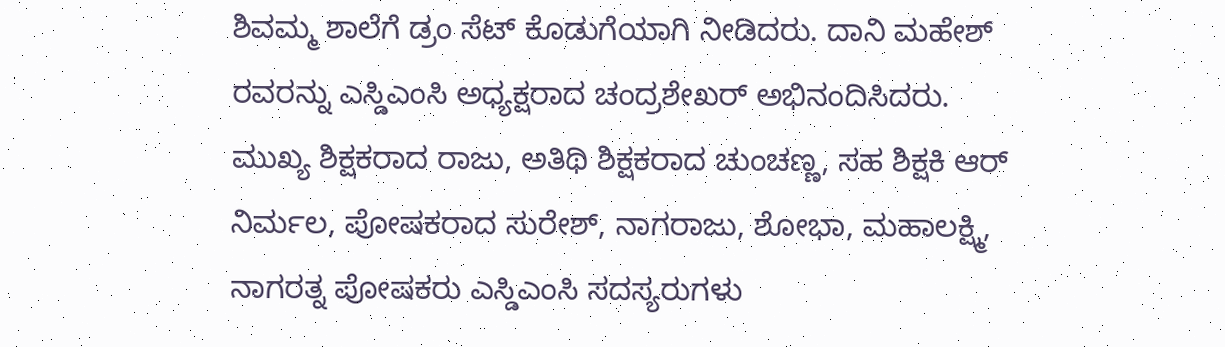ಶಿವಮ್ಮ ಶಾಲೆಗೆ ಡ್ರಂ ಸೆಟ್ ಕೊಡುಗೆಯಾಗಿ ನೀಡಿದರು. ದಾನಿ ಮಹೇಶ್ ರವರನ್ನು ಎಸ್ಡಿಎಂಸಿ ಅಧ್ಯಕ್ಷರಾದ ಚಂದ್ರಶೇಖರ್ ಅಭಿನಂದಿಸಿದರು.
ಮುಖ್ಯ ಶಿಕ್ಷಕರಾದ ರಾಜು, ಅತಿಥಿ ಶಿಕ್ಷಕರಾದ ಚುಂಚಣ್ಣ, ಸಹ ಶಿಕ್ಷಕಿ ಆರ್ ನಿರ್ಮಲ, ಪೋಷಕರಾದ ಸುರೇಶ್, ನಾಗರಾಜು, ಶೋಭಾ, ಮಹಾಲಕ್ಷ್ಮಿ, ನಾಗರತ್ನ ಪೋಷಕರು ಎಸ್ಡಿಎಂಸಿ ಸದಸ್ಯರುಗಳು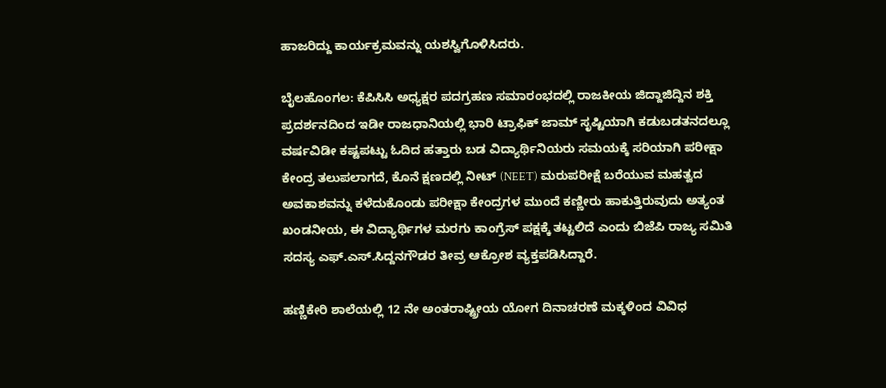ಹಾಜರಿದ್ದು ಕಾರ್ಯಕ್ರಮವನ್ನು ಯಶಸ್ವಿಗೊಳಿಸಿದರು.

ಬೈಲಹೊಂಗಲ: ಕೆಪಿಸಿಸಿ ಅಧ್ಯಕ್ಷರ ಪದಗ್ರಹಣ ಸಮಾರಂಭದಲ್ಲಿ ರಾಜಕೀಯ ಜಿದ್ದಾಜಿದ್ದಿನ ಶಕ್ತಿ ಪ್ರದರ್ಶನದಿಂದ ಇಡೀ ರಾಜಧಾನಿಯಲ್ಲಿ ಭಾರಿ ಟ್ರಾಫಿಕ್ ಜಾಮ್ ಸೃಷ್ಟಿಯಾಗಿ ಕಡುಬಡತನದಲ್ಲೂ ವರ್ಷವಿಡೀ ಕಷ್ಟಪಟ್ಟು ಓದಿದ ಹತ್ತಾರು ಬಡ ವಿದ್ಯಾರ್ಥಿನಿಯರು ಸಮಯಕ್ಕೆ ಸರಿಯಾಗಿ ಪರೀಕ್ಷಾ ಕೇಂದ್ರ ತಲುಪಲಾಗದೆ, ಕೊನೆ ಕ್ಷಣದಲ್ಲಿ ನೀಟ್ (NEET) ಮರುಪರೀಕ್ಷೆ ಬರೆಯುವ ಮಹತ್ವದ ಅವಕಾಶವನ್ನು ಕಳೆದುಕೊಂಡು ಪರೀಕ್ಷಾ ಕೇಂದ್ರಗಳ ಮುಂದೆ ಕಣ್ಣೀರು ಹಾಕುತ್ತಿರುವುದು ಅತ್ಯಂತ ಖಂಡನೀಯ, ಈ ವಿದ್ಯಾರ್ಥಿಗಳ ಮರಗು ಕಾಂಗ್ರೆಸ್ ಪಕ್ಷಕ್ಕೆ ತಟ್ಟಲಿದೆ ಎಂದು ಬಿಜೆಪಿ ರಾಜ್ಯ ಸಮಿತಿ ಸದಸ್ಯ ಎಫ್.ಎಸ್.ಸಿದ್ದನಗೌಡರ ತೀವ್ರ ಆಕ್ರೋಶ ವ್ಯಕ್ತಪಡಿಸಿದ್ದಾರೆ.

ಹಣ್ಣಿಕೇರಿ ಶಾಲೆಯಲ್ಲಿ 12 ನೇ ಅಂತರಾಷ್ಟ್ರೀಯ ಯೋಗ ದಿನಾಚರಣೆ ಮಕ್ಕಳಿಂದ ವಿವಿಧ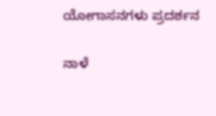ಯೋಗಾಸನಗಳು ಪ್ರದರ್ಶನ

ನಾಳೆ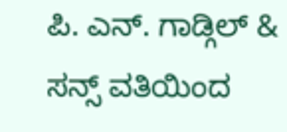ಪಿ. ಎನ್. ಗಾಡ್ಗಿಲ್ & ಸನ್ಸ್ ವತಿಯಿಂದ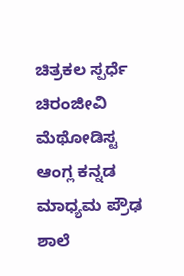ಚಿತ್ರಕಲ ಸ್ಪರ್ಧೆ ಚಿರಂಜೀವಿ ಮೆಥೋಡಿಸ್ಟ ಆಂಗ್ಲ ಕನ್ನಡ ಮಾಧ್ಯಮ ಪ್ರೌಢ ಶಾಲೆ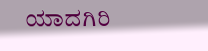ಯಾದಗಿರಿ